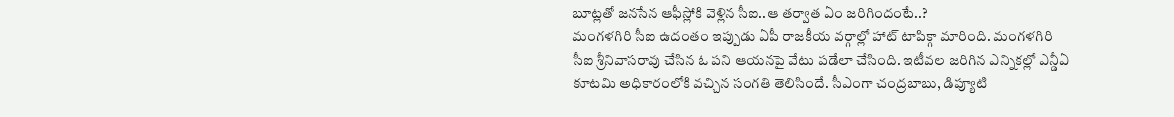బూట్లతో జనసేన ఆఫీస్లోకి వెళ్లిన సీఐ..ఆ తర్వాత ఏం జరిగిందంటే..?
మంగళగిరి సీఐ ఉదంతం ఇప్పుడు ఏపీ రాజకీయ వర్గాల్లో హాట్ టాపిక్గా మారింది. మంగళగిరి సీఐ శ్రీనివాసరావు చేసిన ఓ పని ఆయనపై వేటు పడేలా చేసింది. ఇటీవల జరిగిన ఎన్నికల్లో ఎన్డీఏ కూటమి అధికారంలోకి వచ్చిన సంగతి తెలిసిందే. సీఎంగా చంద్రబాబు, డిప్యూటి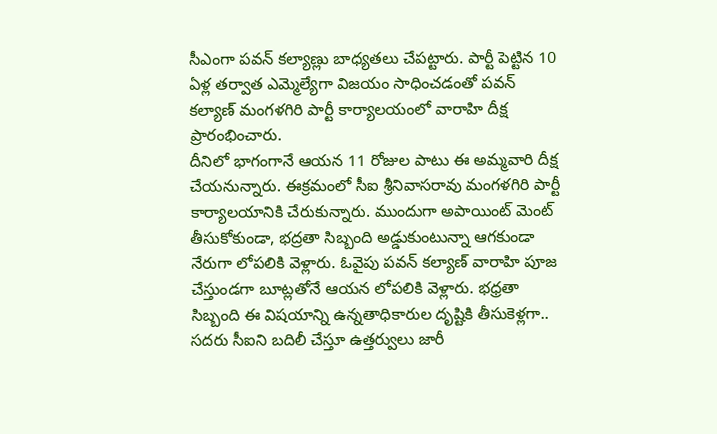సీఎంగా పవన్ కల్యాణ్లు బాధ్యతలు చేపట్టారు. పార్టీ పెట్టిన 10 ఏళ్ల తర్వాత ఎమ్మెల్యేగా విజయం సాధించడంతో పవన్ కల్యాణ్ మంగళగిరి పార్టీ కార్యాలయంలో వారాహి దీక్ష ప్రారంభించారు.
దీనిలో భాగంగానే ఆయన 11 రోజుల పాటు ఈ అమ్మవారి దీక్ష చేయనున్నారు. ఈక్రమంలో సీఐ శ్రీనివాసరావు మంగళగిరి పార్టీ కార్యాలయానికి చేరుకున్నారు. ముందుగా అపాయింట్ మెంట్ తీసుకోకుండా, భద్రతా సిబ్బంది అడ్డుకుంటున్నా ఆగకుండా నేరుగా లోపలికి వెళ్లారు. ఓవైపు పవన్ కల్యాణ్ వారాహి పూజ చేస్తుండగా బూట్లతోనే ఆయన లోపలికి వెళ్లారు. భధ్రతా సిబ్బంది ఈ విషయాన్ని ఉన్నతాధికారుల దృష్టికి తీసుకెళ్లగా.. సదరు సీఐని బదిలీ చేస్తూ ఉత్తర్వులు జారీ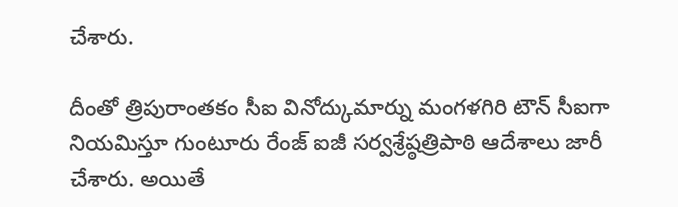చేశారు.

దీంతో త్రిపురాంతకం సీఐ వినోద్కుమార్ను మంగళగిరి టౌన్ సీఐగా నియమిస్తూ గుంటూరు రేంజ్ ఐజీ సర్వశ్రేష్ఠత్రిపాఠి ఆదేశాలు జారీ చేశారు. అయితే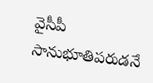వైసీపీ సానుభూతిపరుడనే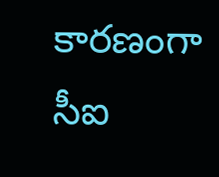కారణంగా సీఐ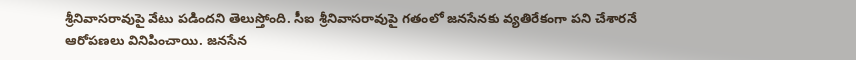శ్రీనివాసరావుపై వేటు పడిందని తెలుస్తోంది. సీఐ శ్రీనివాసరావుపై గతంలో జనసేనకు వ్యతిరేకంగా పని చేశారనే ఆరోపణలు వినిపించాయి. జనసేన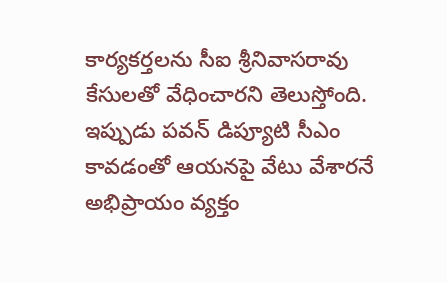కార్యకర్తలను సీఐ శ్రీనివాసరావు కేసులతో వేధించారని తెలుస్తోంది. ఇప్పుడు పవన్ డిప్యూటి సీఎం కావడంతో ఆయనపై వేటు వేశారనే అభిప్రాయం వ్యక్తం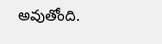అవుతోంది.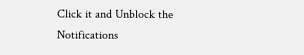Click it and Unblock the Notifications